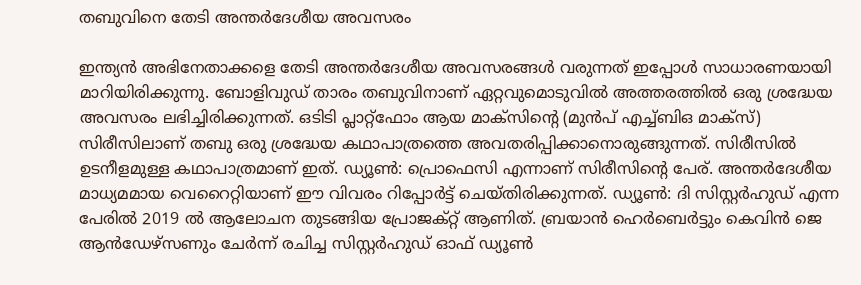തബുവിനെ തേടി അന്തര്‍ദേശീയ അവസരം

ഇന്ത്യന്‍ അഭിനേതാക്കളെ തേടി അന്തര്‍ദേശീയ അവസരങ്ങള്‍ വരുന്നത് ഇപ്പോള്‍ സാധാരണയായി മാറിയിരിക്കുന്നു. ബോളിവുഡ് താരം തബുവിനാണ് ഏറ്റവുമൊടുവില്‍ അത്തരത്തില്‍ ഒരു ശ്രദ്ധേയ അവസരം ലഭിച്ചിരിക്കുന്നത്. ഒടിടി പ്ലാറ്റ്ഫോം ആയ മാക്സിന്‍റെ (മുന്‍പ് എച്ച്ബിഒ മാക്സ്) സിരീസിലാണ് തബു ഒരു ശ്രദ്ധേയ കഥാപാത്രത്തെ അവതരിപ്പിക്കാനൊരുങ്ങുന്നത്. സിരീസില്‍ ഉടനീളമുള്ള കഥാപാത്രമാണ് ഇത്. ഡ്യൂണ്‍: പ്രൊഫെസി എന്നാണ് സിരീസിന്‍റെ പേര്. അന്തര്‍ദേശീയ മാധ്യമമായ വെറൈറ്റിയാണ് ഈ വിവരം റിപ്പോര്‍ട്ട് ചെയ്തിരിക്കുന്നത്. ഡ്യൂണ്‍: ദി സിസ്റ്റര്‍ഹുഡ് എന്ന പേരില്‍ 2019 ല്‍ ആലോചന തുടങ്ങിയ പ്രോജക്റ്റ് ആണിത്. ബ്രയാന്‍ ഹെര്‍ബെര്‍ട്ടും കെവിന്‍ ജെ ആന്‍ഡേഴ്സണും ചേര്‍ന്ന് രചിച്ച സിസ്റ്റര്‍ഹുഡ് ഓഫ് ഡ്യൂണ്‍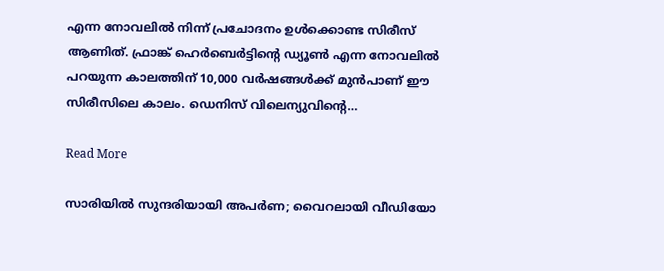എന്ന നോവലില്‍ നിന്ന് പ്രചോദനം ഉള്‍ക്കൊണ്ട സിരീസ് ആണിത്. ഫ്രാങ്ക് ഹെര്‍ബെര്‍ട്ടിന്‍റെ ഡ്യൂണ്‍ എന്ന നോവലില്‍ പറയുന്ന കാലത്തിന് 10,000 വര്‍ഷങ്ങള്‍ക്ക് മുന്‍പാണ് ഈ സിരീസിലെ കാലം. ഡെനിസ് വിലെന്യുവിന്‍റെ…

Read More

സാരിയില്‍ സുന്ദരിയായി അപർണ; വൈറലായി വീഡിയോ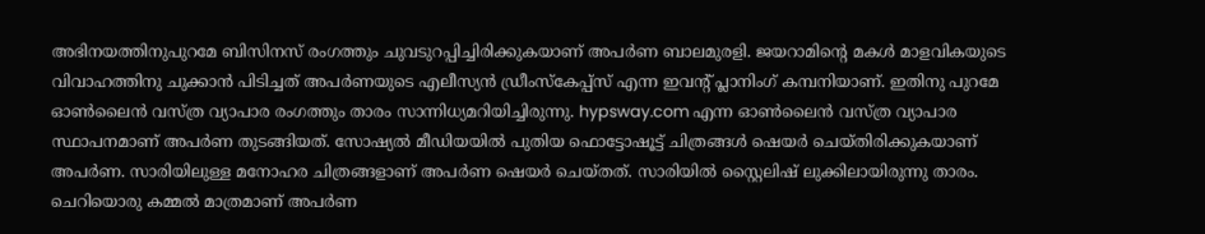അഭിനയത്തിനുപുറമേ ബിസിനസ് രംഗത്തും ചുവടുറപ്പിച്ചിരിക്കുകയാണ് അപർണ ബാലമുരളി. ജയറാമിന്‍റെ മകൾ മാളവികയുടെ വിവാഹത്തിനു ചുക്കാൻ പിടിച്ചത് അപർണയുടെ എലീസ്യൻ ഡ്രീംസ്കേപ്പ്സ് എന്ന ഇവന്‍റ് പ്ലാനിംഗ് കമ്പനിയാണ്. ഇതിനു പുറമേ ഓൺലൈൻ വസ്ത്ര വ്യാപാര രംഗത്തും താരം സാന്നിധ്യമറിയിച്ചിരുന്നു. hypsway.com എന്ന ഓണ്‍ലൈന്‍ വസ്ത്ര വ്യാപാര സ്ഥാപനമാണ് അപര്‍ണ തുടങ്ങിയത്. സോഷ്യൽ മീഡിയയിൽ പുതിയ ഫൊട്ടോഷൂട്ട് ചിത്രങ്ങൾ ഷെയർ ചെയ്തിരിക്കുകയാണ് അപർണ. സാരിയിലുള്ള മനോഹര ചിത്രങ്ങളാണ് അപർണ ഷെയർ ചെയ്തത്. സാരിയിൽ സ്റ്റൈലിഷ് ലുക്കിലായിരുന്നു താരം. ചെറിയൊരു കമ്മൽ മാത്രമാണ് അപർണ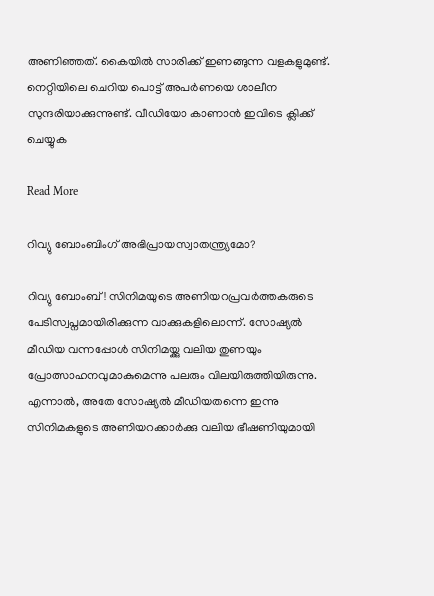അണിഞ്ഞത്. കൈയിൽ സാരിക്ക് ഇണങ്ങുന്ന വളകളുമുണ്ട്. നെറ്റിയിലെ ചെറിയ പൊട്ട് അപർണയെ ശാലീന സുന്ദരിയാക്കുന്നുണ്ട്. വീഡിയോ കാണാൻ ഇവിടെ ക്ലിക്ക് ചെയ്യുക

Read More

റിവ്യു ബോംബിംഗ് അഭിപ്രായസ്വാതന്ത്ര്യമോ?

റിവ്യു ബോംബ്! സിനിമയുടെ അണിയറപ്രവർത്തകരുടെ പേടിസ്വപ്നമായിരിക്കുന്ന വാക്കുകളിലൊന്ന്. സോഷ്യൽ മീഡിയ വന്നപ്പോൾ സിനിമയ്ക്കു വലിയ തുണയും പ്രോത്സാഹനവുമാകുമെന്നു പലരും വിലയിരുത്തിയിരുന്നു. എന്നാൽ, അതേ സോഷ്യൽ മീഡിയതന്നെ ഇന്നു സിനിമകളുടെ അണിയറക്കാർക്കു വലിയ ഭീഷണിയുമായി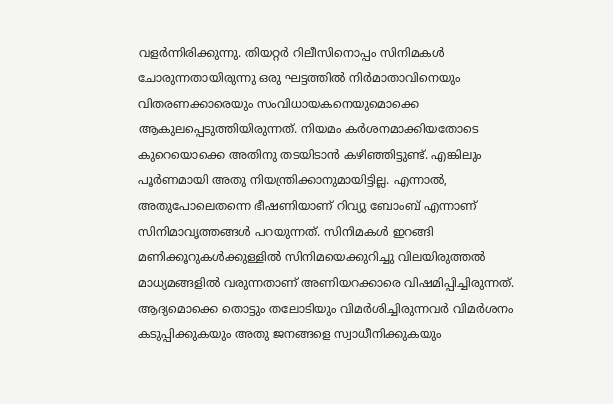വളർന്നിരിക്കുന്നു. തിയറ്റർ റിലീസിനൊപ്പം സിനിമകൾ ചോരുന്നതായിരുന്നു ഒരു ഘട്ടത്തിൽ നിർമാതാവിനെയും വിതരണക്കാരെയും സംവിധായകനെയുമൊക്കെ ആകുലപ്പെടുത്തിയിരുന്നത്. നിയമം കർശനമാക്കിയതോടെ കുറെയൊക്കെ അതിനു തടയിടാൻ കഴിഞ്ഞിട്ടുണ്ട്. എങ്കിലും പൂർണമായി അതു നിയന്ത്രിക്കാനുമായിട്ടില്ല. എന്നാൽ, അതുപോലെതന്നെ ഭീഷണിയാണ് റിവ്യു ബോംബ് എന്നാണ് സിനിമാവൃത്തങ്ങൾ പറയുന്നത്. സിനിമകൾ ഇറങ്ങി മണിക്കൂറുകൾക്കുള്ളിൽ സിനിമയെക്കുറിച്ചു വിലയിരുത്തൽ മാധ്യമങ്ങളിൽ വരുന്നതാണ് അണിയറക്കാരെ വിഷമിപ്പിച്ചിരുന്നത്. ആദ്യമൊക്കെ തൊട്ടും തലോടിയും വിമർശിച്ചിരുന്നവർ വിമർശനം കടുപ്പിക്കുകയും അതു ജനങ്ങളെ സ്വാധീനിക്കുകയും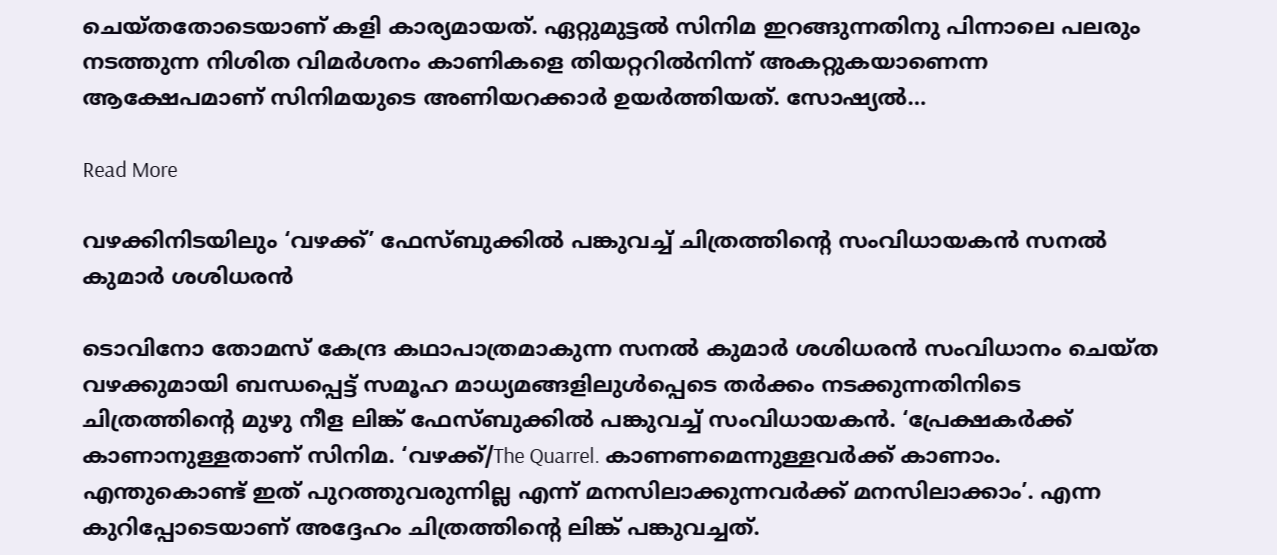ചെയ്തതോടെയാണ് കളി കാര്യമായത്. ഏറ്റുമുട്ടൽ സിനിമ ഇറങ്ങുന്നതിനു പിന്നാലെ പലരും നടത്തുന്ന നിശിത വിമർശനം കാണികളെ തിയറ്ററിൽനിന്ന് അകറ്റുകയാണെന്ന ആക്ഷേപമാണ് സിനിമയുടെ അണിയറക്കാർ ഉയർത്തിയത്. സോഷ്യൽ…

Read More

വഴക്കിനിടയിലും ‘വഴക്ക്’ ഫേസ്ബുക്കിൽ പങ്കുവച്ച് ചിത്രത്തിന്‍റെ സംവിധായകൻ സനൽ കുമാർ ശശിധരൻ

ടൊവിനോ തോമസ് കേന്ദ്ര കഥാപാത്രമാകുന്ന സനൽ കുമാർ ശശിധരൻ സംവിധാനം ചെയ്ത വഴക്കുമായി ബന്ധപ്പെട്ട് സമൂഹ മാധ്യമങ്ങളിലുൾപ്പെടെ തർക്കം നടക്കുന്നതിനിടെ ചിത്രത്തിന്‍റെ മുഴു നീള ലിങ്ക് ഫേസ്ബുക്കിൽ പങ്കുവച്ച് സംവിധായകൻ. ‘പ്രേക്ഷകർക്ക് കാണാനുള്ളതാണ് സിനിമ. ‘വഴക്ക്/The Quarrel. കാണണമെന്നുള്ളവർക്ക് കാണാം. എന്തുകൊണ്ട് ഇത് പുറത്തുവരുന്നില്ല എന്ന് മനസിലാക്കുന്നവർക്ക് മനസിലാക്കാം’. എന്ന കുറിപ്പോടെയാണ് അദ്ദേഹം ചിത്രത്തിന്‍റെ ലിങ്ക് പങ്കുവച്ചത്.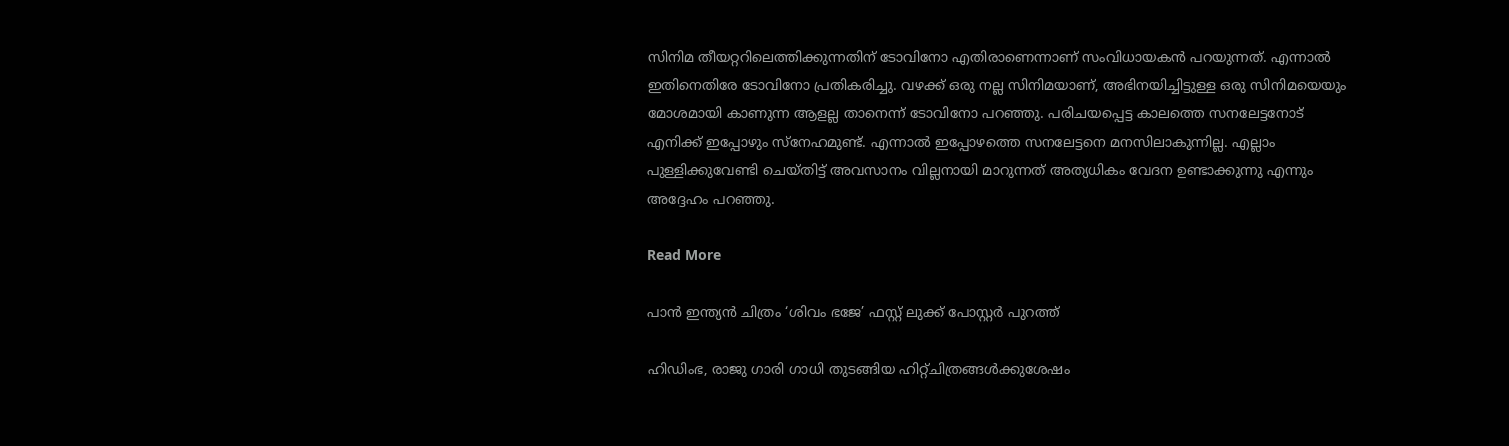സിനിമ തീയറ്ററിലെത്തിക്കുന്നതിന് ടോവിനോ എതിരാണെന്നാണ് സംവിധായകൻ പറയുന്നത്. എന്നാൽ ഇതിനെതിരേ ടോവിനോ പ്രതികരിച്ചു. വഴക്ക് ഒരു നല്ല സിനിമയാണ്, അഭിനയിച്ചിട്ടുള്ള ഒരു സിനിമയെയും മോശമായി കാണുന്ന ആളല്ല താനെന്ന് ടോവിനോ പറഞ്ഞു. പരിചയപ്പെട്ട കാലത്തെ സനലേട്ടനോട് എനിക്ക് ഇപ്പോഴും സ്നേഹമുണ്ട്. എന്നാൽ ഇപ്പോഴത്തെ സനലേട്ടനെ മനസിലാകുന്നില്ല. എല്ലാം പുള്ളിക്കുവേണ്ടി ചെയ്തിട്ട് അവസാനം വില്ലനായി മാറുന്നത് അത്യധികം വേദന ഉണ്ടാക്കുന്നു എന്നും അദ്ദേഹം പറഞ്ഞു.

Read More

പാൻ ഇന്ത്യൻ ചിത്രം ‘ശിവം ഭജേ’ ഫസ്റ്റ് ലുക്ക് പോസ്റ്റർ പുറത്ത്

ഹിഡിംഭ, രാജു ഗാരി ഗാധി തുടങ്ങിയ ഹിറ്റ്ചിത്രങ്ങൾക്കുശേഷം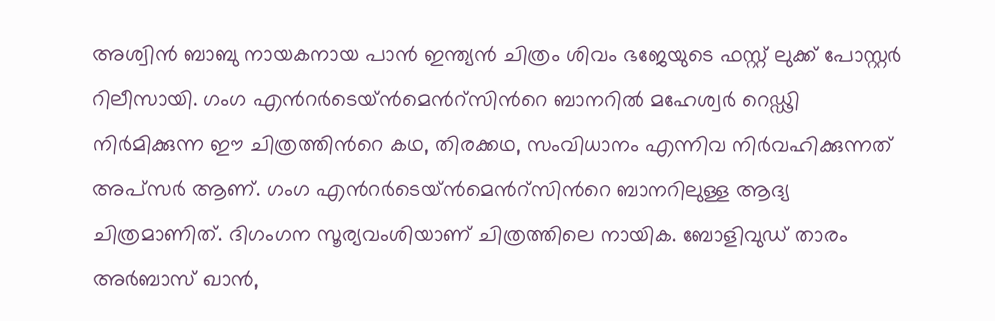അശ്വിൻ ബാബു നായകനായ പാൻ ഇന്ത്യൻ ചിത്രം ശിവം ഭജേയുടെ ഫസ്റ്റ് ലുക്ക് പോസ്റ്റർ റിലീസായി. ഗംഗ എന്‍റർടെയ്ൻമെന്‍റ്സിന്‍റെ ബാനറിൽ മഹേശ്വർ റെഡ്ഢി നിർമിക്കുന്ന ഈ ചിത്രത്തിന്‍റെ കഥ, തിരക്കഥ, സംവിധാനം എന്നിവ നിർവഹിക്കുന്നത് അപ്സർ ആണ്. ഗംഗ എന്‍റർടെയ്ൻമെന്‍റ്സിന്‍റെ ബാനറിലുള്ള ആദ്യ ചിത്രമാണിത്. ദിഗംഗന സൂര്യവംശിയാണ് ചിത്രത്തിലെ നായിക. ബോളിവുഡ് താരം അർബാസ് ഖാൻ,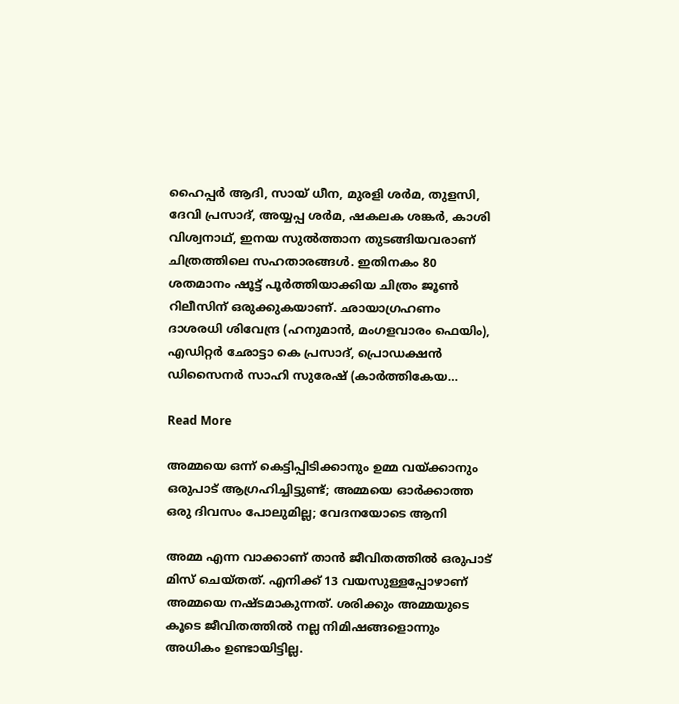ഹൈപ്പർ ആദി, സായ് ധീന, മുരളി ശർമ, തുളസി, ദേവി പ്രസാദ്, അയ്യപ്പ ശർമ, ഷകലക ശങ്കർ, കാശി വിശ്വനാഥ്, ഇനയ സുൽത്താന തുടങ്ങിയവരാണ് ചിത്രത്തിലെ സഹതാരങ്ങൾ. ഇതിനകം 80 ശതമാനം ഷൂട്ട് പൂർത്തിയാക്കിയ ചിത്രം ജൂൺ റിലീസിന് ഒരുക്കുകയാണ്. ഛായാഗ്രഹണം ദാശരധി ശിവേന്ദ്ര (ഹനുമാൻ, മംഗളവാരം ഫെയിം), എഡിറ്റർ ഛോട്ടാ കെ പ്രസാദ്, പ്രൊഡക്ഷൻ ഡിസൈനർ സാഹി സുരേഷ് (കാർത്തികേയ…

Read More

അമ്മയെ ഒന്ന് കെട്ടിപ്പിടിക്കാനും ഉമ്മ വയ്ക്കാനും ഒരുപാട് ആഗ്രഹിച്ചിട്ടുണ്ട്; അമ്മയെ ഓര്‍ക്കാത്ത ഒരു ദിവസം പോലുമില്ല; വേദനയോടെ ആനി

അമ്മ എന്ന വാക്കാണ് താന്‍ ജീവിതത്തില്‍ ഒരുപാട് മിസ് ചെയ്‌തത്. എനിക്ക് 13 വയസുള്ളപ്പോഴാണ് അമ്മയെ നഷ്ടമാകുന്നത്. ശരിക്കും അമ്മയുടെ കൂടെ ജീവിതത്തില്‍ നല്ല നിമിഷങ്ങളൊന്നും അധികം ഉണ്ടായിട്ടില്ല.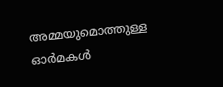അമ്മയുമൊത്തുള്ള ഓർമകൾ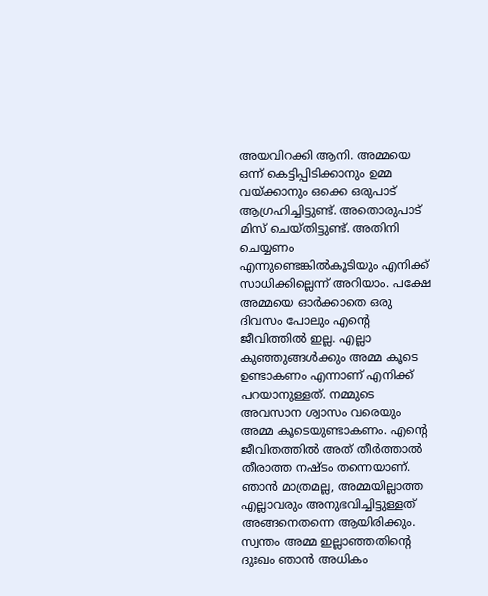അയവിറക്കി ആനി. അമ്മയെ ഒന്ന് കെട്ടിപ്പിടിക്കാനും ഉമ്മ വയ്ക്കാനും ഒക്കെ ഒരുപാട് ആഗ്രഹിച്ചിട്ടുണ്ട്. അതൊരുപാട് മിസ് ചെയ്തിട്ടുണ്ട്. അതിനി ചെയ്യണം എന്നുണ്ടെങ്കില്‍കൂടിയും എനിക്ക് സാധിക്കില്ലെന്ന് അറിയാം. പക്ഷേ അമ്മയെ ഓര്‍ക്കാതെ ഒരു ദിവസം പോലും എന്‍റെ ജീവിത്തില്‍ ഇല്ല. എല്ലാ കുഞ്ഞുങ്ങള്‍ക്കും അമ്മ കൂടെ ഉണ്ടാകണം എന്നാണ് എനിക്ക് പറയാനുള്ളത്. നമ്മുടെ അവസാന ശ്വാസം വരെയും അമ്മ കൂടെയുണ്ടാകണം. എന്‍റെ ജീവിതത്തില്‍ അത് തീര്‍ത്താല്‍ തീരാത്ത നഷ്ടം തന്നെയാണ്. ഞാൻ മാത്രമല്ല, അമ്മയില്ലാത്ത എല്ലാവരും അനുഭവിച്ചിട്ടുള്ളത് അങ്ങനെതന്നെ ആയിരിക്കും. സ്വന്തം അമ്മ ഇല്ലാഞ്ഞതിന്‍റെ ദുഃഖം ഞാന്‍ അധികം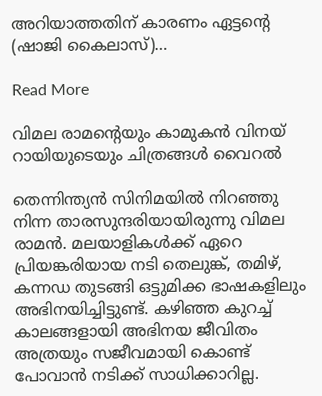അറിയാത്തതിന് കാരണം ഏട്ടന്‍റെ (ഷാജി കൈലാസ്)…

Read More

വിമല രാമന്‍റെയും കാമുകന്‍ വിനയ് റായിയുടെയും ചിത്രങ്ങൾ വൈറൽ

തെന്നിന്ത്യന്‍ സിനിമയില്‍ നിറഞ്ഞു നിന്ന താരസുന്ദരിയായിരുന്നു വിമല രാമന്‍. മലയാളികള്‍ക്ക് ഏറെ പ്രിയങ്കരിയായ നടി തെലുങ്ക്, തമിഴ്, കന്നഡ തുടങ്ങി ഒട്ടുമിക്ക ഭാഷകളിലും അഭിനയിച്ചിട്ടുണ്ട്. കഴിഞ്ഞ കുറച്ച് കാലങ്ങളായി അഭിനയ ജീവിതം അത്രയും സജീവമായി കൊണ്ട് പോവാന്‍ നടിക്ക് സാധിക്കാറില്ല.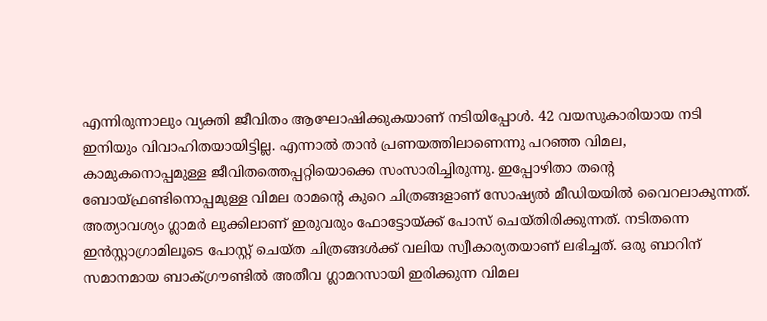എന്നിരുന്നാലും വ്യക്തി ജീവിതം ആഘോഷിക്കുകയാണ് നടിയിപ്പോള്‍. 42 വയസുകാരിയായ നടി ഇനിയും വിവാഹിതയായിട്ടില്ല. എന്നാൽ താന്‍ പ്രണയത്തിലാണെന്നു പറഞ്ഞ വിമല, കാമുകനൊപ്പമുള്ള ജീവിതത്തെപ്പറ്റിയൊക്കെ സംസാരിച്ചിരുന്നു. ഇപ്പോഴിതാ തന്‍റെ ബോയ്ഫ്രണ്ടിനൊപ്പമുള്ള വിമല രാമന്‍റെ കുറെ ചിത്രങ്ങളാണ് സോഷ്യല്‍ മീഡിയയില്‍ വൈറലാകുന്നത്. അത്യാവശ്യം ഗ്ലാമര്‍ ലുക്കിലാണ് ഇരുവരും ഫോട്ടോയ്ക്ക് പോസ് ചെയ്തിരിക്കുന്നത്. നടിതന്നെ ഇന്‍സ്റ്റാഗ്രാമിലൂടെ പോസ്റ്റ് ചെയ്ത ചിത്രങ്ങള്‍ക്ക് വലിയ സ്വീകാര്യതയാണ് ലഭിച്ചത്. ഒരു ബാറിന് സമാനമായ ബാക്ഗ്രൗണ്ടില്‍ അതീവ ഗ്ലാമറസായി ഇരിക്കുന്ന വിമല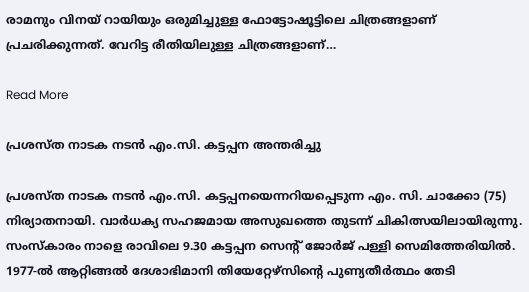രാമനും വിനയ് റായിയും ഒരുമിച്ചുള്ള ഫോട്ടോഷൂട്ടിലെ ചിത്രങ്ങളാണ് പ്രചരിക്കുന്നത്. വേറിട്ട രീതിയിലുള്ള ചിത്രങ്ങളാണ്…

Read More

പ്രശസ്ത നാടക നടൻ എം.സി. കട്ടപ്പന അന്തരിച്ചു

പ്രശസ്ത നാടക നടൻ എം.സി. കട്ടപ്പനയെന്നറിയപ്പെടുന്ന എം. സി. ചാക്കോ (75) നിര്യാതനായി. വാർധക്യ സഹജമായ അസുഖത്തെ തുടന്ന് ചികിത്സയിലായിരുന്നു. സംസ്കാരം നാളെ രാവിലെ 9.30 കട്ടപ്പന സെന്‍റ് ജോർജ് പള്ളി സെമിത്തേരിയിൽ. 1977-ല്‍ ആറ്റിങ്ങല്‍ ദേശാഭിമാനി തിയേറ്റേഴ്‌സിന്‍റെ പുണ്യതീര്‍ത്ഥം തേടി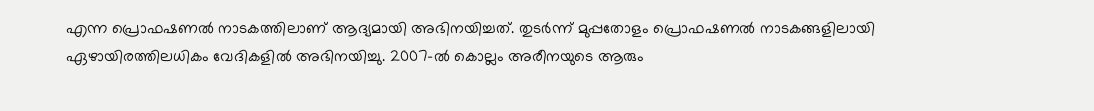എന്ന പ്രൊഫഷണല്‍ നാടകത്തിലാണ് ആദ്യമായി അഭിനയിച്ചത്. തുടര്‍ന്ന് മുപ്പതോളം പ്രൊഫഷണല്‍ നാടകങ്ങളിലായി ഏഴായിരത്തിലധികം വേദികളില്‍ അഭിനയിച്ചു. 2007-ല്‍ കൊല്ലം അരീനയുടെ ആരും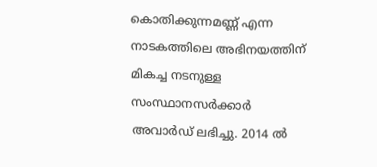കൊതിക്കുന്നമണ്ണ് എന്ന നാടകത്തിലെ അഭിനയത്തിന് മികച്ച നടനുള്ള സംസ്ഥാനസര്‍ക്കാര്‍ അവാര്‍ഡ് ലഭിച്ചു. 2014 ല്‍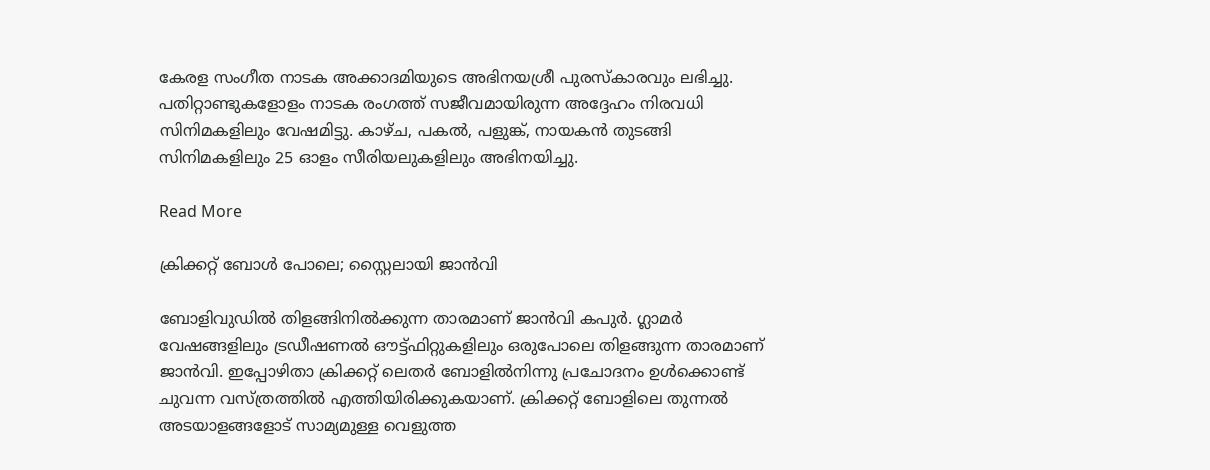കേരള സംഗീത നാടക അക്കാദമിയുടെ അഭിനയശ്രീ പുരസ്‌കാരവും ലഭിച്ചു. പതിറ്റാണ്ടുകളോളം നാടക രംഗത്ത് സജീവമായിരുന്ന അദ്ദേഹം നിരവധി സിനിമകളിലും വേഷമിട്ടു. കാഴ്ച, പകല്‍, പളുങ്ക്, നായകന്‍ തുടങ്ങി സിനിമകളിലും 25 ഓളം സീരിയലുകളിലും അഭിനയിച്ചു.

Read More

ക്രിക്കറ്റ് ബോൾ പോലെ; സ്റ്റൈലായി ജാൻവി

ബോളിവുഡില്‍ തിളങ്ങിനില്‍ക്കുന്ന താരമാണ് ജാന്‍വി കപുര്‍. ഗ്ലാമര്‍ വേഷങ്ങളിലും ട്രഡീഷണല്‍ ഔട്ട്ഫിറ്റുകളിലും ഒരുപോലെ തിളങ്ങുന്ന താരമാണ് ജാന്‍വി. ഇപ്പോഴിതാ ക്രിക്കറ്റ് ലെതര്‍ ബോളില്‍നിന്നു പ്രചോദനം ഉള്‍ക്കൊണ്ട് ചുവന്ന വസ്ത്രത്തില്‍ എത്തിയിരിക്കുകയാണ്. ക്രിക്കറ്റ് ബോളിലെ തുന്നല്‍ അടയാളങ്ങളോട് സാമ്യമുള്ള വെളുത്ത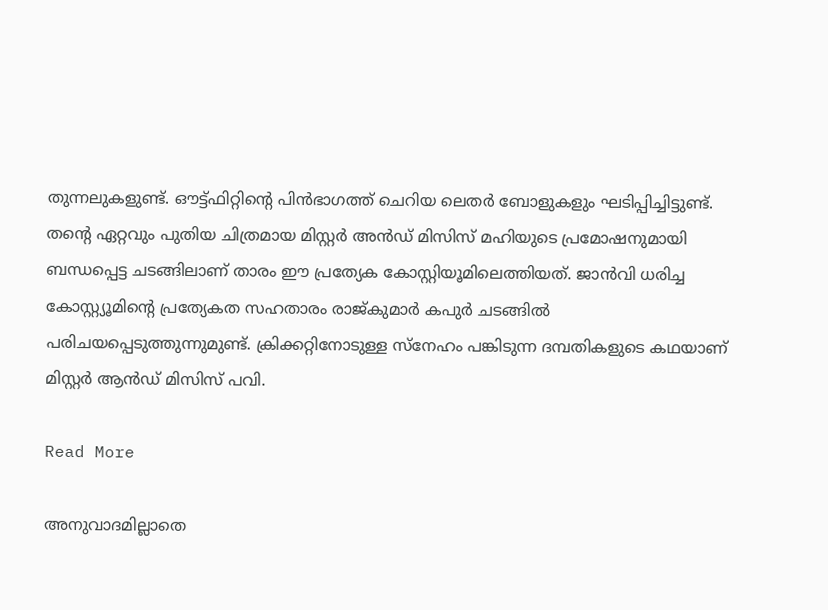തുന്നലുകളുണ്ട്. ഔട്ട്ഫിറ്റിന്‍റെ പിന്‍ഭാഗത്ത് ചെറിയ ലെതര്‍ ബോളുകളും ഘടിപ്പിച്ചിട്ടുണ്ട്. തന്‍റെ ഏറ്റവും പുതിയ ചിത്രമായ മിസ്റ്റര്‍ അന്‍ഡ് മിസിസ് മഹിയുടെ പ്രമോഷനുമായി ബന്ധപ്പെട്ട ചടങ്ങിലാണ് താരം ഈ പ്രത്യേക കോസ്റ്റിയൂമിലെത്തിയത്. ജാന്‍വി ധരിച്ച കോസ്റ്റ്യൂമിന്‍റെ പ്രത്യേകത സഹതാരം രാജ്കുമാര്‍ കപുര്‍ ചടങ്ങില്‍ പരിചയപ്പെടുത്തുന്നുമുണ്ട്. ക്രിക്കറ്റിനോടുള്ള സ്‌നേഹം പങ്കിടുന്ന ദമ്പതികളുടെ കഥയാണ് മിസ്റ്റര്‍ ആന്‍ഡ് മിസിസ് പവി.

Read More

അനുവാദമില്ലാതെ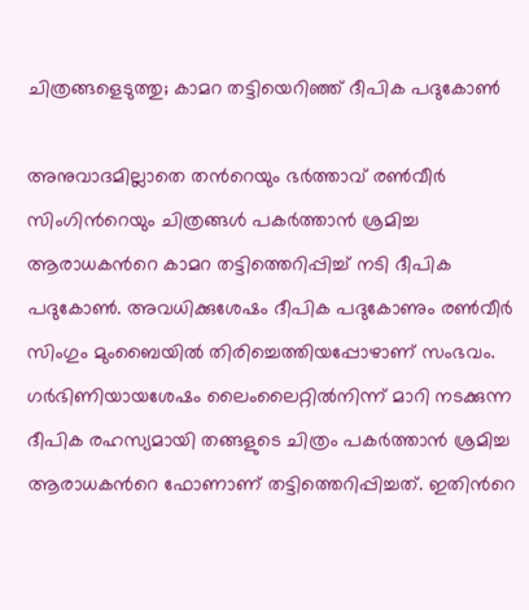ചിത്രങ്ങളെടുത്തു; കാമറ തട്ടിയെറിഞ്ഞ് ദീപിക പദുകോണ്‍

അനുവാദമില്ലാതെ തന്‍റെയും ഭര്‍ത്താവ് രണ്‍വീര്‍ സിംഗിന്‍റെയും ചിത്രങ്ങൾ പകര്‍ത്താന്‍ ശ്രമിച്ച ആരാധകന്‍റെ കാമറ തട്ടിത്തെറിപ്പിച്ച് നടി ദീപിക പദുകോണ്‍. അവധിക്കുശേഷം ദീപിക പദുകോണും രൺവീർ സിംഗും മുംബൈയിൽ തിരിച്ചെത്തിയപ്പോഴാണ് സംഭവം. ഗര്‍ഭിണിയായശേഷം ലൈംലൈറ്റിൽനിന്ന് മാറി നടക്കുന്ന ദീപിക രഹസ്യമായി തങ്ങളുടെ ചിത്രം പകര്‍ത്താന്‍ ശ്രമിച്ച ആരാധകന്‍റെ ഫോണാണ് തട്ടിത്തെറിപ്പിച്ചത്. ഇതിന്‍റെ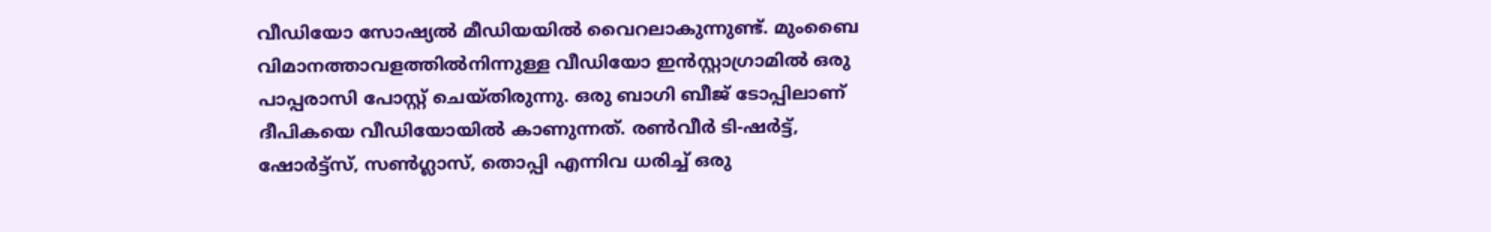വീഡിയോ സോഷ്യല്‍ മീഡിയയില്‍ വൈറലാകുന്നുണ്ട്. മുംബൈ വിമാനത്താവളത്തില്‍നിന്നുള്ള വീഡിയോ ഇൻസ്റ്റാഗ്രാമിൽ ഒരു പാപ്പരാസി പോസ്റ്റ് ചെയ്തിരുന്നു. ഒരു ബാഗി ബീജ് ടോപ്പിലാണ് ദീപികയെ വീഡിയോയില്‍ കാണുന്നത്. രൺവീർ ടി-ഷർട്ട്, ഷോർട്ട്സ്, സൺഗ്ലാസ്, തൊപ്പി എന്നിവ ധരിച്ച് ഒരു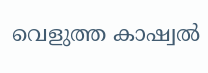വെളുത്ത കാഷ്വൽ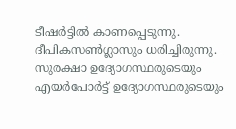ടീഷര്‍ട്ടില്‍ കാണപ്പെടുന്നു. ദീപികസൺഗ്ലാസും ധരിച്ചിരുന്നു. സുരക്ഷാ ഉദ്യോഗസ്ഥരുടെയും എയർപോർട്ട് ഉദ്യോഗസ്ഥരുടെയും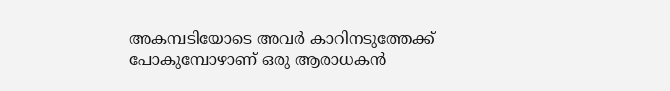അകമ്പടിയോടെ അവർ കാറിനടുത്തേക്ക് പോകുമ്പോഴാണ് ഒരു ആരാധകൻ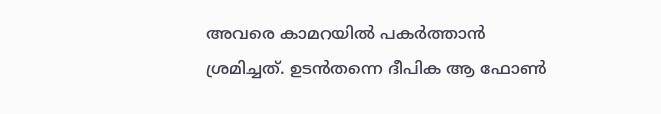അവരെ കാമറയിൽ പകർത്താൻ ശ്രമിച്ചത്. ഉടന്‍തന്നെ ദീപിക ആ ഫോണ്‍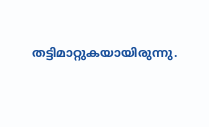തട്ടിമാറ്റുകയായിരുന്നു.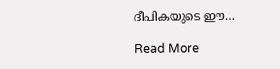ദീപികയുടെ ഈ…

Read More